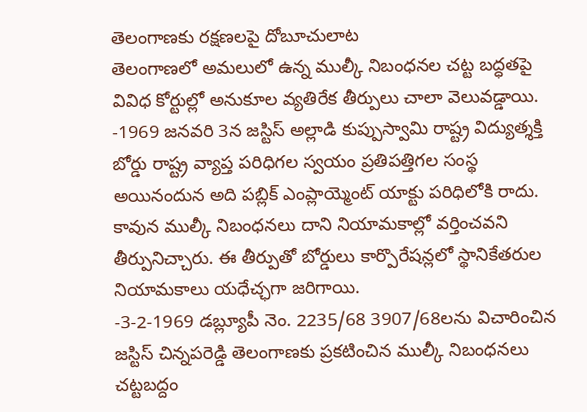తెలంగాణకు రక్షణలపై దోబూచులాట
తెలంగాణలో అమలులో ఉన్న ముల్కీ నిబంధనల చట్ట బద్ధతపై వివిధ కోర్టుల్లో అనుకూల వ్యతిరేక తీర్పులు చాలా వెలువడ్డాయి.
-1969 జనవరి 3న జస్టిస్ అల్లాడి కుప్పుస్వామి రాష్ట్ర విద్యుత్శక్తి బోర్డు రాష్ట్ర వ్యాప్త పరిధిగల స్వయం ప్రతిపత్తిగల సంస్థ అయినందున అది పబ్లిక్ ఎంప్లాయ్మెంట్ యాక్టు పరిధిలోకి రాదు. కావున ముల్కీ నిబంధనలు దాని నియామకాల్లో వర్తించవని తీర్పునిచ్చారు. ఈ తీర్పుతో బోర్డులు కార్పొరేషన్లలో స్థానికేతరుల నియామకాలు యధేచ్ఛగా జరిగాయి.
-3-2-1969 డబ్ల్యూపీ నెం. 2235/68 3907/68లను విచారించిన జస్టిస్ చిన్నపరెడ్డి తెలంగాణకు ప్రకటించిన ముల్కీ నిబంధనలు చట్టబద్దం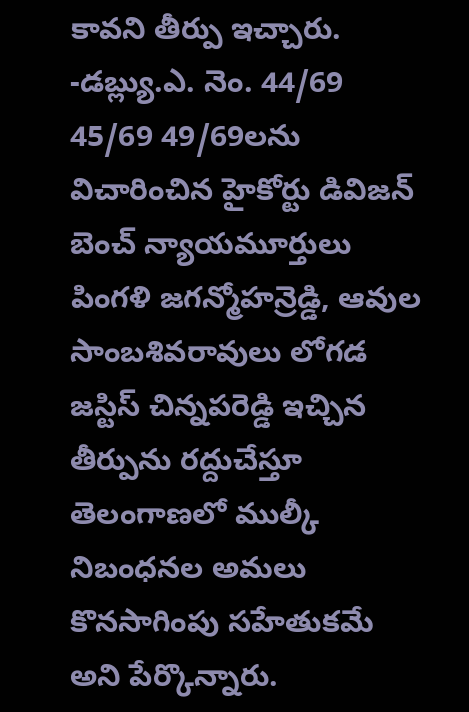కావని తీర్పు ఇచ్చారు.
-డబ్ల్యు.ఎ. నెం. 44/69 45/69 49/69లను విచారించిన హైకోర్టు డివిజన్ బెంచ్ న్యాయమూర్తులు పింగళి జగన్మోహన్రెడ్డి, ఆవుల సాంబశివరావులు లోగడ జస్టిస్ చిన్నపరెడ్డి ఇచ్చిన తీర్పును రద్దుచేస్తూ తెలంగాణలో ముల్కీ నిబంధనల అమలు కొనసాగింపు సహేతుకమే అని పేర్కొన్నారు.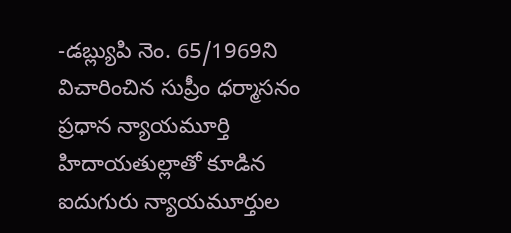-డబ్ల్యుపి నెం. 65/1969ని విచారించిన సుప్రీం ధర్మాసనం ప్రధాన న్యాయమూర్తి హిదాయతుల్లాతో కూడిన ఐదుగురు న్యాయమూర్తుల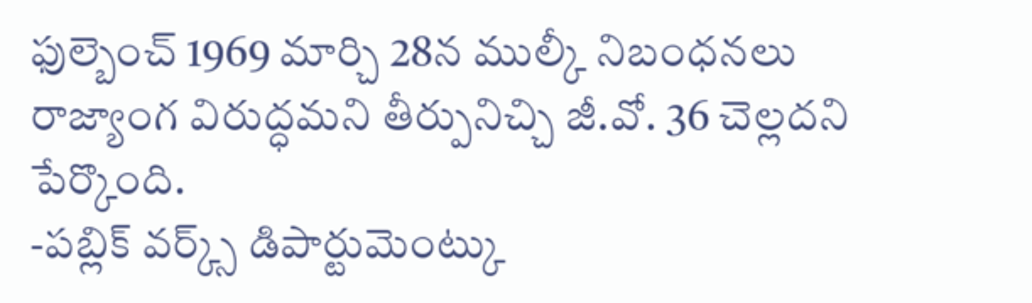ఫుల్బెంచ్ 1969 మార్చి 28న ముల్కీ నిబంధనలు రాజ్యాంగ విరుద్ధమని తీర్పునిచ్చి జీ.వో. 36 చెల్లదని పేర్కొంది.
-పబ్లిక్ వర్క్స్ డిపార్టుమెంట్కు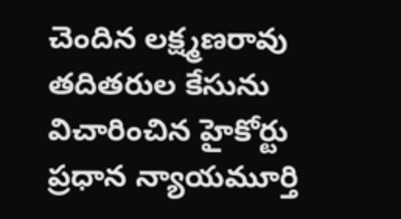చెందిన లక్ష్మణరావు తదితరుల కేసును విచారించిన హైకోర్టు ప్రధాన న్యాయమూర్తి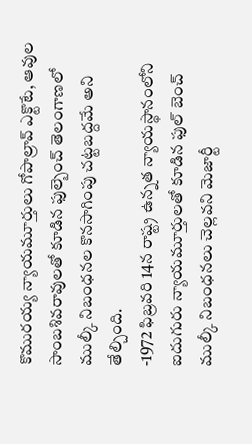కొమురయ్య న్యాయమూర్తులు గోపాల్రావ్ ఎక్టొటే, ఆవుల సాంబశివరావులతో కూడిన ఫుల్బెంచ్ తెలంగాణలో ముల్కీ నిబంధనల కొనసాగింపు చట్టబద్దమే అని తేల్చింది.
-1972 ఫిబ్రవరి 14న రాష్ట్ర ఉన్నత న్యాయస్థానంలోని ఐదుగురు న్యాయమూర్తులతో కూడిన ఫుల్ బెంచ్ ముల్కీ నిబంధనలు చెల్లవని మెజార్టీ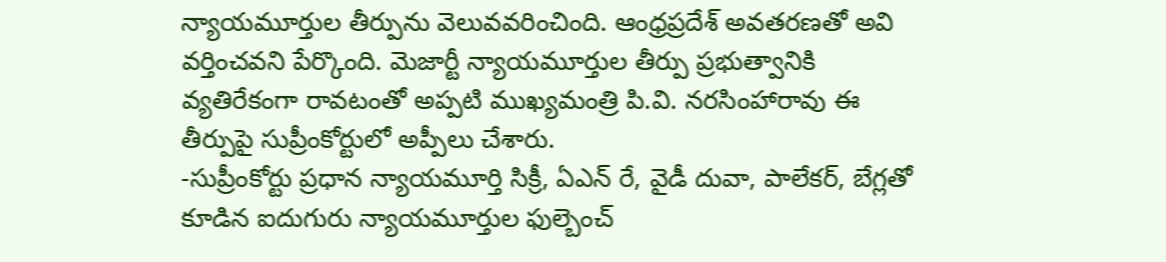న్యాయమూర్తుల తీర్పును వెలువవరించింది. ఆంధ్రప్రదేశ్ అవతరణతో అవి వర్తించవని పేర్కొంది. మెజార్టీ న్యాయమూర్తుల తీర్పు ప్రభుత్వానికి వ్యతిరేకంగా రావటంతో అప్పటి ముఖ్యమంత్రి పి.వి. నరసింహారావు ఈ తీర్పుపై సుప్రీంకోర్టులో అప్పీలు చేశారు.
-సుప్రీంకోర్టు ప్రధాన న్యాయమూర్తి సిక్రీ, ఏఎన్ రే, వైడీ దువా, పాలేకర్, బేగ్లతో కూడిన ఐదుగురు న్యాయమూర్తుల ఫుల్బెంచ్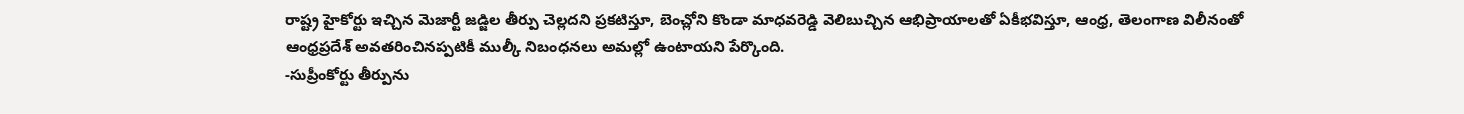రాష్ట్ర హైకోర్టు ఇచ్చిన మెజార్టీ జడ్జిల తీర్పు చెల్లదని ప్రకటిస్తూ, బెంచ్లోని కొండా మాధవరెడ్డి వెలిబుచ్చిన ఆభిప్రాయాలతో ఏకీభవిస్తూ, ఆంధ్ర, తెలంగాణ విలీనంతో ఆంధ్రప్రదేశ్ అవతరించినప్పటికీ ముల్కీ నిబంధనలు అమల్లో ఉంటాయని పేర్కొంది.
-సుప్రీంకోర్టు తీర్పును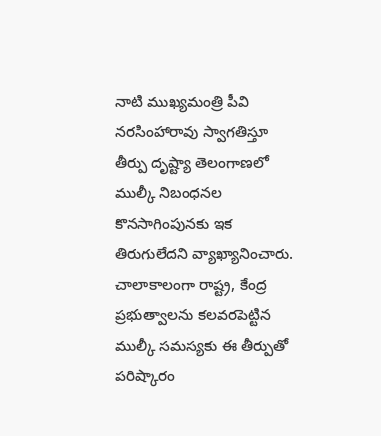నాటి ముఖ్యమంత్రి పీవి నరసింహారావు స్వాగతిస్తూ తీర్పు దృష్ట్యా తెలంగాణలో ముల్కీ నిబంధనల కొనసాగింపునకు ఇక తిరుగులేదని వ్యాఖ్యానించారు. చాలాకాలంగా రాష్ట్ర, కేంద్ర ప్రభుత్వాలను కలవరపెట్టిన ముల్కీ సమస్యకు ఈ తీర్పుతో పరిష్కారం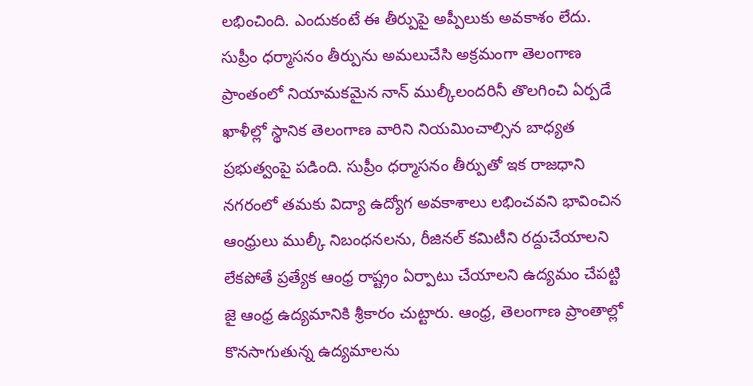లభించింది. ఎందుకంటే ఈ తీర్పుపై అప్పీలుకు అవకాశం లేదు. సుప్రీం ధర్మాసనం తీర్పును అమలుచేసి అక్రమంగా తెలంగాణ ప్రాంతంలో నియామకమైన నాన్ ముల్కీలందరినీ తొలగించి ఏర్పడే ఖాళీల్లో స్థానిక తెలంగాణ వారిని నియమించాల్సిన బాధ్యత ప్రభుత్వంపై పడింది. సుప్రీం ధర్మాసనం తీర్పుతో ఇక రాజధాని నగరంలో తమకు విద్యా ఉద్యోగ అవకాశాలు లభించవని భావించిన ఆంధ్రులు ముల్కీ నిబంధనలను, రీజినల్ కమిటీని రద్దుచేయాలని లేకపోతే ప్రత్యేక ఆంధ్ర రాష్ట్రం ఏర్పాటు చేయాలని ఉద్యమం చేపట్టి జై ఆంధ్ర ఉద్యమానికి శ్రీకారం చుట్టారు. ఆంధ్ర, తెలంగాణ ప్రాంతాల్లో కొనసాగుతున్న ఉద్యమాలను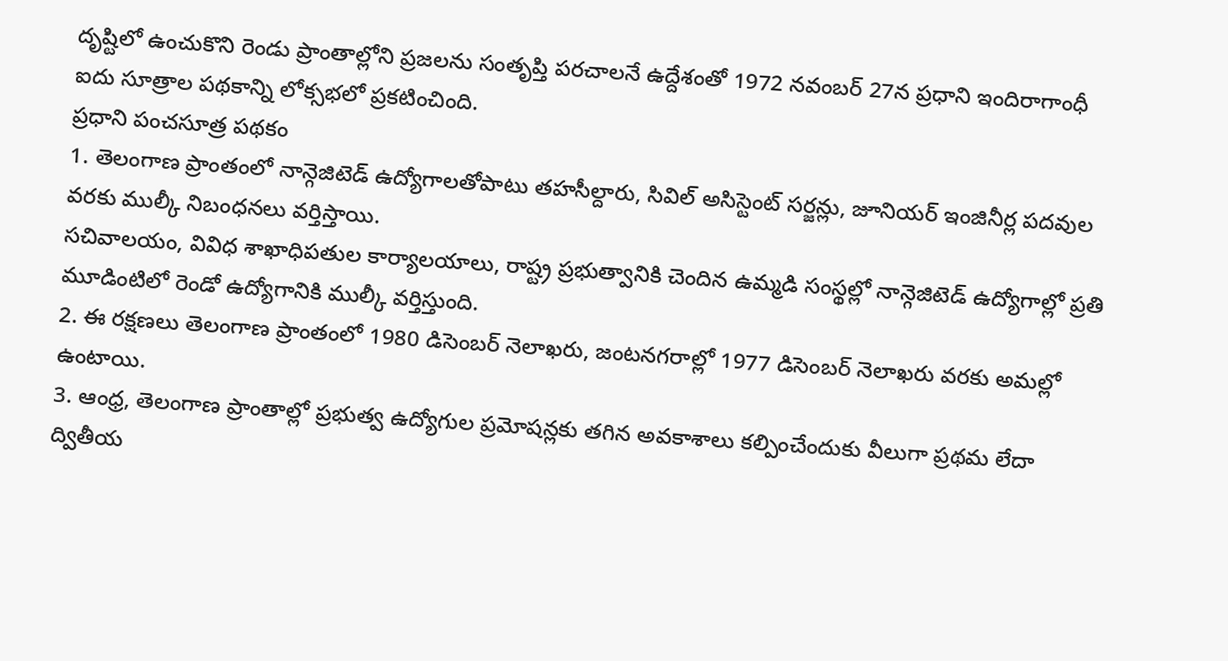దృష్టిలో ఉంచుకొని రెండు ప్రాంతాల్లోని ప్రజలను సంతృప్తి పరచాలనే ఉద్దేశంతో 1972 నవంబర్ 27న ప్రధాని ఇందిరాగాంధీ ఐదు సూత్రాల పథకాన్ని లోక్సభలో ప్రకటించింది.
ప్రధాని పంచసూత్ర పథకం
1. తెలంగాణ ప్రాంతంలో నాన్గెజిటెడ్ ఉద్యోగాలతోపాటు తహసీల్దారు, సివిల్ అసిస్టెంట్ సర్జన్లు, జూనియర్ ఇంజినీర్ల పదవుల వరకు ముల్కీ నిబంధనలు వర్తిస్తాయి.
సచివాలయం, వివిధ శాఖాధిపతుల కార్యాలయాలు, రాష్ట్ర ప్రభుత్వానికి చెందిన ఉమ్మడి సంస్థల్లో నాన్గెజిటెడ్ ఉద్యోగాల్లో ప్రతి మూడింటిలో రెండో ఉద్యోగానికి ముల్కీ వర్తిస్తుంది.
2. ఈ రక్షణలు తెలంగాణ ప్రాంతంలో 1980 డిసెంబర్ నెలాఖరు, జంటనగరాల్లో 1977 డిసెంబర్ నెలాఖరు వరకు అమల్లో ఉంటాయి.
3. ఆంధ్ర, తెలంగాణ ప్రాంతాల్లో ప్రభుత్వ ఉద్యోగుల ప్రమోషన్లకు తగిన అవకాశాలు కల్పించేందుకు వీలుగా ప్రథమ లేదా ద్వితీయ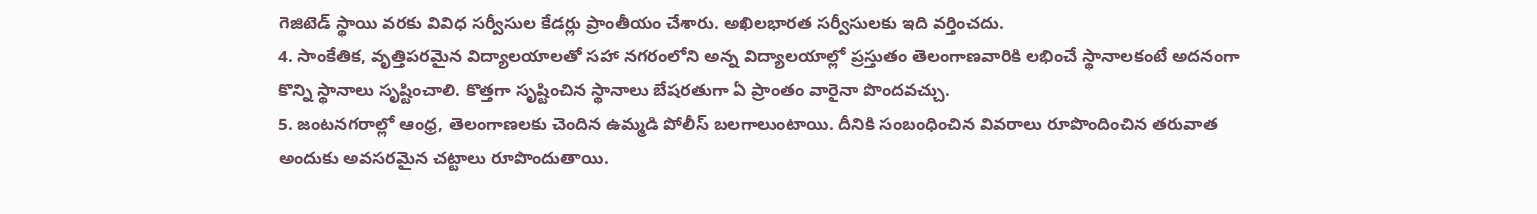గెజిటెడ్ స్థాయి వరకు వివిధ సర్వీసుల కేడర్లు ప్రాంతీయం చేశారు. అఖిలభారత సర్వీసులకు ఇది వర్తించదు.
4. సాంకేతిక, వృత్తిపరమైన విద్యాలయాలతో సహా నగరంలోని అన్న విద్యాలయాల్లో ప్రస్తుతం తెలంగాణవారికి లభించే స్థానాలకంటే అదనంగా కొన్ని స్థానాలు సృష్టించాలి. కొత్తగా సృష్టించిన స్థానాలు బేషరతుగా ఏ ప్రాంతం వారైనా పొందవచ్చు.
5. జంటనగరాల్లో ఆంధ్ర, తెలంగాణలకు చెందిన ఉమ్మడి పోలీస్ బలగాలుంటాయి. దీనికి సంబంధించిన వివరాలు రూపొందించిన తరువాత అందుకు అవసరమైన చట్టాలు రూపొందుతాయి.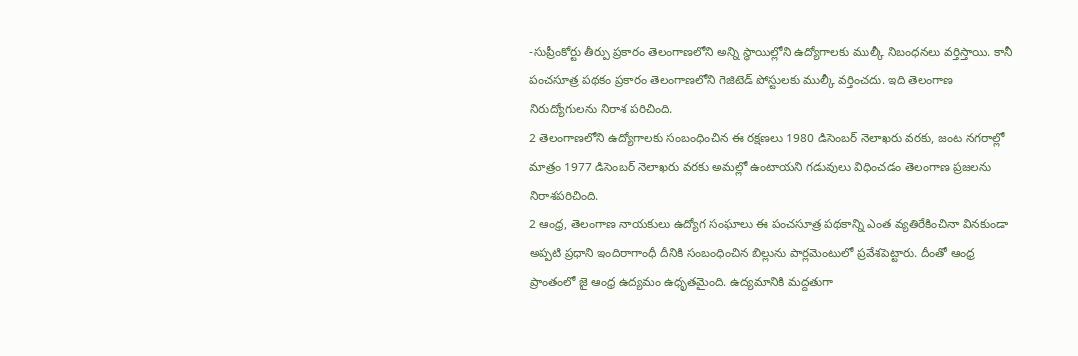-సుప్రీంకోర్టు తీర్పు ప్రకారం తెలంగాణలోని అన్ని స్థాయిల్లోని ఉద్యోగాలకు ముల్కీ నిబంధనలు వర్తిస్తాయి. కానీ పంచసూత్ర పథకం ప్రకారం తెలంగాణలోని గెజిటెడ్ పోస్టులకు ముల్కీ వర్తించదు. ఇది తెలంగాణ నిరుద్యోగులను నిరాశ పరిచింది.
2 తెలంగాణలోని ఉద్యోగాలకు సంబంధించిన ఈ రక్షణలు 1980 డిసెంబర్ నెలాఖరు వరకు, జంట నగరాల్లో మాత్రం 1977 డిసెంబర్ నెలాఖరు వరకు అమల్లో ఉంటాయని గడువులు విధించడం తెలంగాణ ప్రజలను నిరాశపరిచింది.
2 ఆంధ్ర, తెలంగాణ నాయకులు ఉద్యోగ సంఘాలు ఈ పంచసూత్ర పథకాన్ని ఎంత వ్యతిరేకించినా వినకుండా అప్పటి ప్రధాని ఇందిరాగాంధీ దీనికి సంబంధించిన బిల్లును పార్లమెంటులో ప్రవేశపెట్టారు. దీంతో ఆంధ్ర ప్రాంతంలో జై ఆంధ్ర ఉద్యమం ఉధృతమైంది. ఉద్యమానికి మద్దతుగా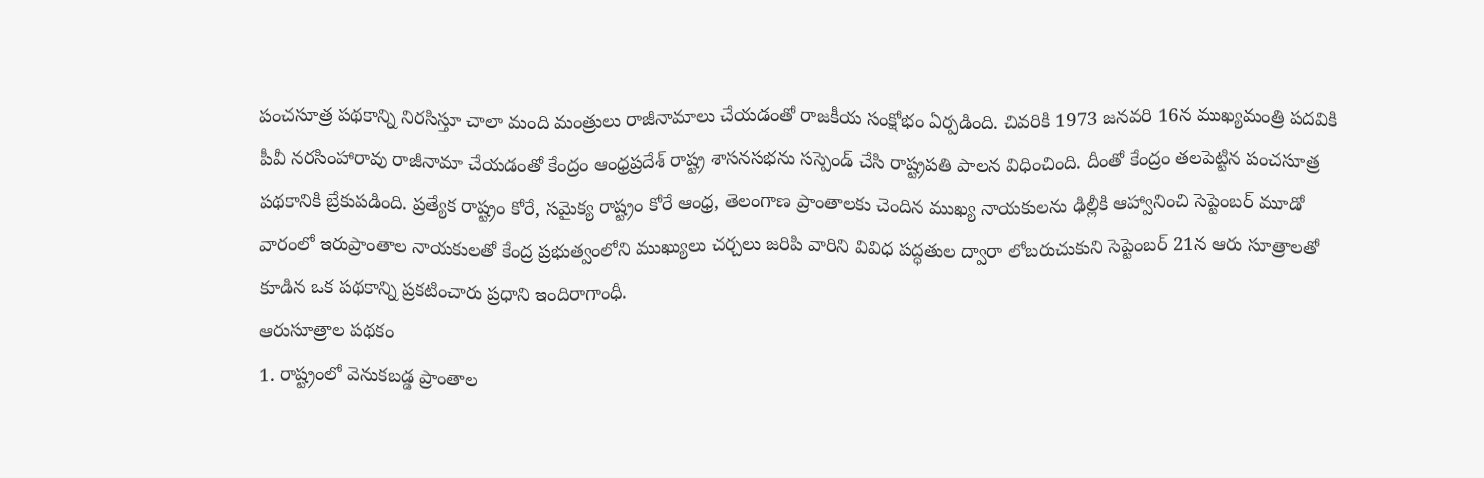పంచసూత్ర పథకాన్ని నిరసిస్తూ చాలా మంది మంత్రులు రాజీనామాలు చేయడంతో రాజకీయ సంక్షోభం ఏర్పడింది. చివరికి 1973 జనవరి 16న ముఖ్యమంత్రి పదవికి పీవీ నరసింహారావు రాజీనామా చేయడంతో కేంద్రం ఆంధ్రప్రదేశ్ రాష్ట్ర శాసనసభను సస్పెండ్ చేసి రాష్ట్రపతి పాలన విధించింది. దీంతో కేంద్రం తలపెట్టిన పంచసూత్ర పథకానికి బ్రేకుపడింది. ప్రత్యేక రాష్ట్రం కోరే, సమైక్య రాష్ట్రం కోరే ఆంధ్ర, తెలంగాణ ప్రాంతాలకు చెందిన ముఖ్య నాయకులను ఢిల్లీకి ఆహ్వానించి సెప్టెంబర్ మూడో వారంలో ఇరుప్రాంతాల నాయకులతో కేంద్ర ప్రభుత్వంలోని ముఖ్యులు చర్చలు జరిపి వారిని వివిధ పద్ధతుల ద్వారా లోబరుచుకుని సెప్టెంబర్ 21న ఆరు సూత్రాలతో కూడిన ఒక పథకాన్ని ప్రకటించారు ప్రధాని ఇందిరాగాంధీ.
ఆరుసూత్రాల పథకం
1. రాష్ట్రంలో వెనుకబడ్డ ప్రాంతాల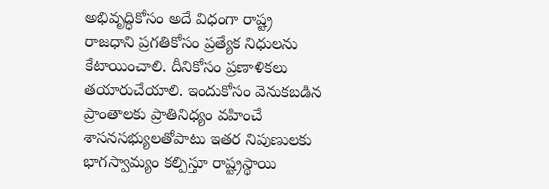అభివృద్ధికోసం అదే విధంగా రాష్ట్ర రాజధాని ప్రగతికోసం ప్రత్యేక నిధులను కేటాయించాలి. దీనికోసం ప్రణాళికలు తయారుచేయాలి. ఇందుకోసం వెనుకబడిన ప్రాంతాలకు ప్రాతినిధ్యం వహించే శాసనసభ్యులతోపాటు ఇతర నిపుణులకు భాగస్వామ్యం కల్పిస్తూ రాష్ట్రస్థాయి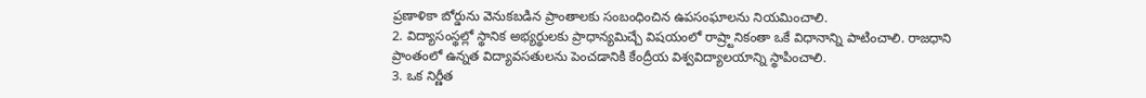ప్రణాళికా బోర్డును వెనుకబడిన ప్రాంతాలకు సంబంధించిన ఉపసంఘాలను నియమించాలి.
2. విద్యాసంస్థల్లో స్థానిక అభ్యర్థులకు ప్రాధాన్యమిచ్చే విషయంలో రాష్ర్టానికంతా ఒకే విధానాన్ని పాటించాలి. రాజధాని ప్రాంతంలో ఉన్నత విద్యావసతులను పెంచడానికి కేంద్రీయ విశ్వవిద్యాలయాన్ని స్థాపించాలి.
3. ఒక నిర్ణీత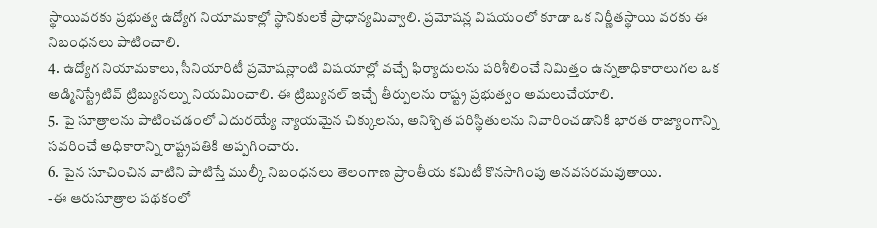స్థాయివరకు ప్రభుత్వ ఉద్యోగ నియామకాల్లో స్థానికులకే ప్రాధాన్యమివ్వాలి. ప్రమోషన్ల విషయంలో కూడా ఒక నిర్ణీతస్థాయి వరకు ఈ నిబంధనలు పాటించాలి.
4. ఉద్యోగ నియామకాలు, సీనియారిటీ ప్రమోషన్లాంటి విషయాల్లో వచ్చే ఫిర్యాదులను పరిశీలించే నిమిత్తం ఉన్నతాధికారాలుగల ఒక అడ్మినిస్ట్రేటివ్ ట్రిబ్యునల్ను నియమించాలి. ఈ ట్రిబ్యునల్ ఇచ్చే తీర్పులను రాష్ట్ర ప్రభుత్వం అమలుచేయాలి.
5. పై సూత్రాలను పాటించడంలో ఎదురయ్యే న్యాయమైన చిక్కులను, అనిశ్చిత పరిస్థితులను నివారించడానికి భారత రాజ్యాంగాన్ని సవరించే అధికారాన్ని రాష్ట్రపతికి అప్పగించారు.
6. పైన సూచించిన వాటిని పాటిస్తే ముల్కీ నిబంధనలు తెలంగాణ ప్రాంతీయ కమిటీ కొనసాగింపు అనవసరమవుతాయి.
-ఈ ఆరుసూత్రాల పథకంలో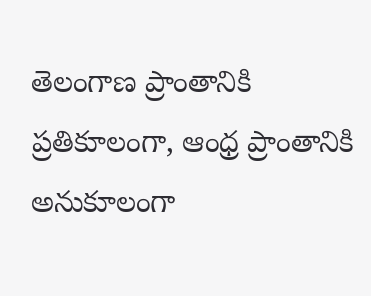తెలంగాణ ప్రాంతానికి ప్రతికూలంగా, ఆంధ్ర ప్రాంతానికి అనుకూలంగా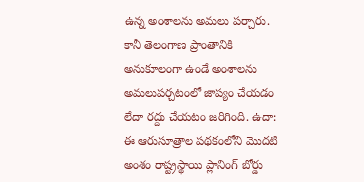ఉన్న అంశాలను అమలు పర్చారు. కానీ తెలంగాణ ప్రాంతానికి అనుకూలంగా ఉండే అంశాలను అమలుపర్చటంలో జాప్యం చేయడం లేదా రద్దు చేయటం జరిగింది. ఉదా: ఈ ఆరుసూత్రాల పథకంలోని మొదటి అంశం రాష్ట్రస్థాయి ప్లానింగ్ బోర్డు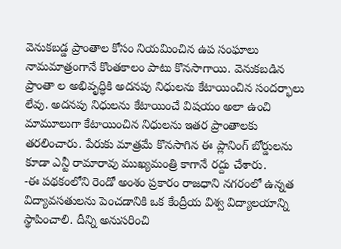వెనుకబడ్డ ప్రాంతాల కోసం నియమించిన ఉప సంఘాలు నామమాత్రంగానే కొంతకాలం పాటు కొనసాగాయి. వెనుకబడిన ప్రాంతా ల అభివృద్ధికి అదనపు నిధులను కేటాయించిన సందర్భాలు లేవు. అదనపు నిధులను కేటాయించే విషయం అలా ఉంచి మామూలుగా కేటాయించిన నిధులను ఇతర ప్రాంతాలకు తరలించారు. పేరుకు మాత్రమే కొనసాగిన ఈ ప్లానింగ్ బోర్డులను కూడా ఎన్టీ రామారావు ముఖ్యమంత్రి కాగానే రద్దు చేశారు.
-ఈ పథకంలోని రెండో అంశం ప్రకారం రాజధాని నగరంలో ఉన్నత విద్యావసతులను పెంచడానికి ఒక కేంద్రీయ విశ్వ విద్యాలయాన్ని స్థాపించాలి. దీన్ని అనుసరించి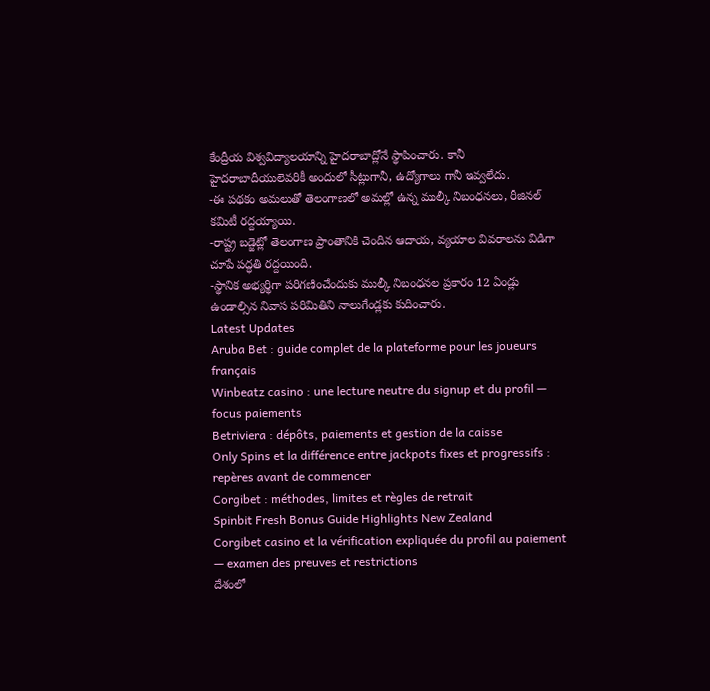కేంద్రీయ విశ్వవిద్యాలయాన్ని హైదరాబాద్లోనే స్థాపించారు. కానీ హైదరాబాదీయులెవరికీ అందులో సీట్లుగానీ, ఉద్యోగాలు గానీ ఇవ్వలేదు.
-ఈ పథకం అమలుతో తెలంగాణలో అమల్లో ఉన్న ముల్కీ నిబంధనలు, రీజినల్ కమిటీ రద్దయ్యాయి.
-రాష్ట్ర బడ్జెట్లో తెలంగాణ ప్రాంతానికి చెందిన ఆదాయ, వ్యయాల వివరాలను విడిగా చూపే పద్ధతి రద్దయింది.
-స్థానిక అభ్యర్థిగా పరిగణించేందుకు ముల్కీ నిబంధనల ప్రకారం 12 ఏండ్లు ఉండాల్సిన నివాస పరిమితిని నాలుగేండ్లకు కుదించారు.
Latest Updates
Aruba Bet : guide complet de la plateforme pour les joueurs français
Winbeatz casino : une lecture neutre du signup et du profil — focus paiements
Betriviera : dépôts, paiements et gestion de la caisse
Only Spins et la différence entre jackpots fixes et progressifs : repères avant de commencer
Corgibet : méthodes, limites et règles de retrait
Spinbit Fresh Bonus Guide Highlights New Zealand
Corgibet casino et la vérification expliquée du profil au paiement — examen des preuves et restrictions
దేశంలో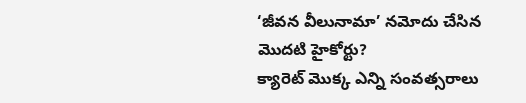‘జీవన వీలునామా’ నమోదు చేసిన మొదటి హైకోర్టు?
క్యారెట్ మొక్క ఎన్ని సంవత్సరాలు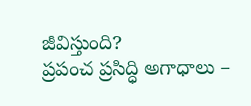జీవిస్తుంది?
ప్రపంచ ప్రసిద్ధి అగాధాలు –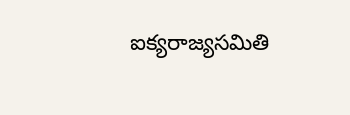ఐక్యరాజ్యసమితి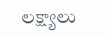లక్ష్యాలు